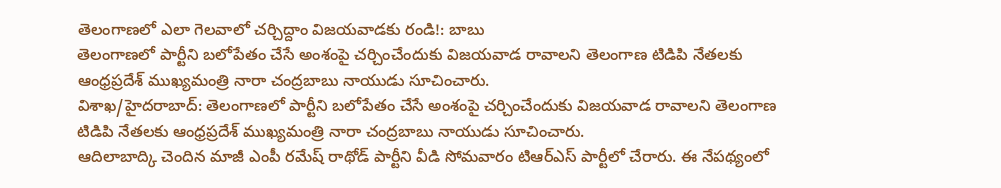తెలంగాణలో ఎలా గెలవాలో చర్చిద్దాం విజయవాడకు రండి!: బాబు
తెలంగాణలో పార్టీని బలోపేతం చేసే అంశంపై చర్చించేందుకు విజయవాడ రావాలని తెలంగాణ టిడిపి నేతలకు ఆంధ్రప్రదేశ్ ముఖ్యమంత్రి నారా చంద్రబాబు నాయుడు సూచించారు.
విశాఖ/హైదరాబాద్: తెలంగాణలో పార్టీని బలోపేతం చేసే అంశంపై చర్చించేందుకు విజయవాడ రావాలని తెలంగాణ టిడిపి నేతలకు ఆంధ్రప్రదేశ్ ముఖ్యమంత్రి నారా చంద్రబాబు నాయుడు సూచించారు.
ఆదిలాబాద్కి చెందిన మాజీ ఎంపీ రమేష్ రాథోడ్ పార్టీని వీడి సోమవారం టిఆర్ఎస్ పార్టీలో చేరారు. ఈ నేపథ్యంలో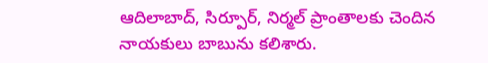ఆదిలాబాద్, సిర్పూర్, నిర్మల్ ప్రాంతాలకు చెందిన నాయకులు బాబును కలిశారు.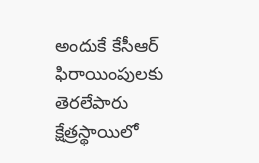అందుకే కేసీఆర్ ఫిరాయింపులకు తెరలేపారు
క్షేత్రస్థాయిలో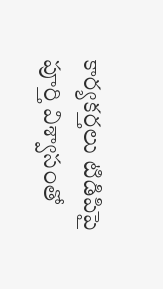కార్యకర్తలు టిడిపిపై పూర్తి విశ్వాసంతో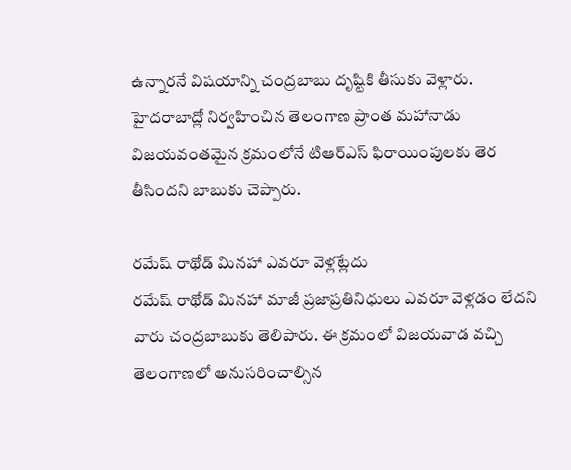ఉన్నారనే విషయాన్ని చంద్రబాబు దృష్టికి తీసుకు వెళ్లారు. హైదరాబాద్లో నిర్వహించిన తెలంగాణ ప్రాంత మహానాడు విజయవంతమైన క్రమంలోనే టిఆర్ఎస్ ఫిరాయింపులకు తెర తీసిందని బాబుకు చెప్పారు.

రమేష్ రాథోడ్ మినహా ఎవరూ వెళ్లట్లేదు
రమేష్ రాథోడ్ మినహా మాజీ ప్రజాప్రతినిధులు ఎవరూ వెళ్లడం లేదని వారు చంద్రబాబుకు తెలిపారు. ఈ క్రమంలో విజయవాడ వచ్చి తెలంగాణలో అనుసరించాల్సిన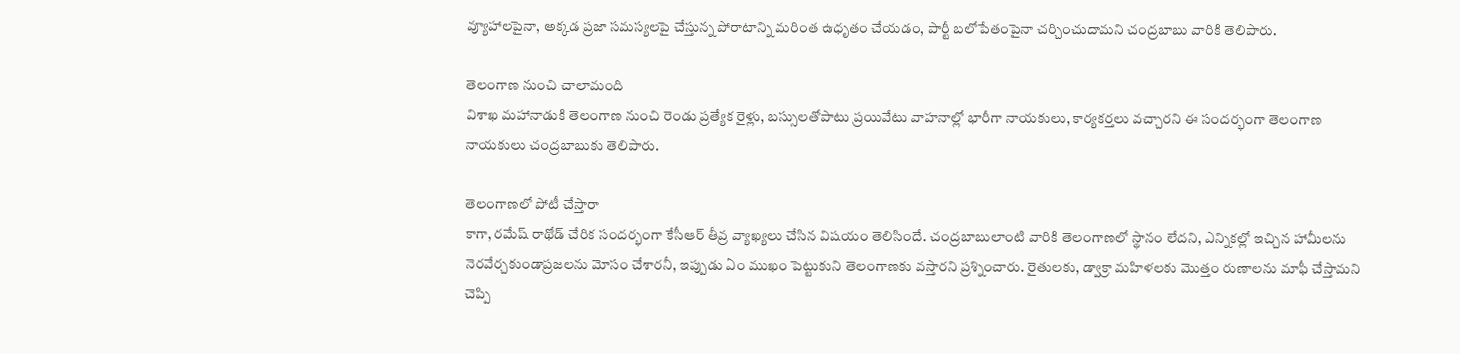వ్యూహాలపైనా, అక్కడ ప్రజా సమస్యలపై చేస్తున్న పోరాటాన్ని మరింత ఉధృతం చేయడం, పార్టీ బలోపేతంపైనా చర్చించుదామని చంద్రబాబు వారికి తెలిపారు.

తెలంగాణ నుంచి చాలామంది
విశాఖ మహానాడుకి తెలంగాణ నుంచి రెండు ప్రత్యేక రైళ్లు, బస్సులతోపాటు ప్రయివేటు వాహనాల్లో భారీగా నాయకులు, కార్యకర్తలు వచ్చారని ఈ సందర్భంగా తెలంగాణ నాయకులు చంద్రబాబుకు తెలిపారు.

తెలంగాణలో పోటీ చేస్తారా
కాగా, రమేష్ రాథోడ్ చేరిక సందర్భంగా కేసీఆర్ తీవ్ర వ్యాఖ్యలు చేసిన విషయం తెలిసిందే. చంద్రబాబులాంటి వారికి తెలంగాణలో స్థానం లేదని, ఎన్నికల్లో ఇచ్చిన హామీలను నెరవేర్చకుండాప్రజలను మోసం చేశారనీ, ఇప్పుడు ఏం ముఖం పెట్టుకుని తెలంగాణకు వస్తారని ప్రశ్నించారు. రైతులకు, డ్వాక్రా మహిళలకు మొత్తం రుణాలను మాఫీ చేస్తామని చెప్పి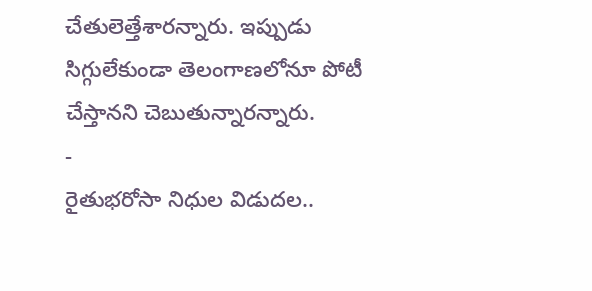చేతులెత్తేశారన్నారు. ఇప్పుడు సిగ్గులేకుండా తెలంగాణలోనూ పోటీ చేస్తానని చెబుతున్నారన్నారు.
-
రైతుభరోసా నిధుల విడుదల..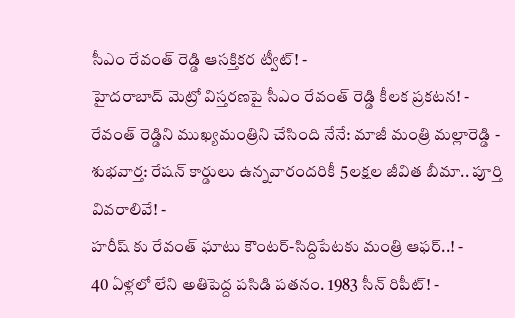సీఎం రేవంత్ రెడ్డి ఆసక్తికర ట్వీట్! -
హైదరాబాద్ మెట్రో విస్తరణపై సీఎం రేవంత్ రెడ్డి కీలక ప్రకటన! -
రేవంత్ రెడ్డిని ముఖ్యమంత్రిని చేసింది నేనే: మాజీ మంత్రి మల్లారెడ్డి -
శుభవార్త: రేషన్ కార్డులు ఉన్నవారందరికీ 5లక్షల జీవిత బీమా.. పూర్తి వివరాలివే! -
హరీష్ కు రేవంత్ ఘాటు కౌంటర్-సిద్దిపేటకు మంత్రి ఆఫర్..! -
40 ఏళ్లలో లేని అతిపెద్ద పసిడి పతనం. 1983 సీన్ రిపీట్! -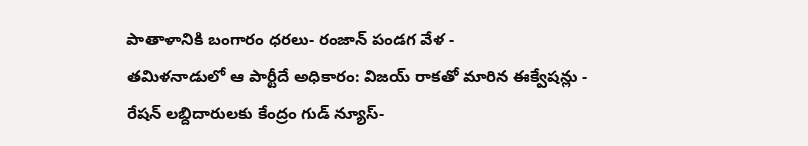పాతాళానికి బంగారం ధరలు- రంజాన్ పండగ వేళ -
తమిళనాడులో ఆ పార్టీదే అధికారం: విజయ్ రాకతో మారిన ఈక్వేషన్లు -
రేషన్ లబ్దిదారులకు కేంద్రం గుడ్ న్యూస్-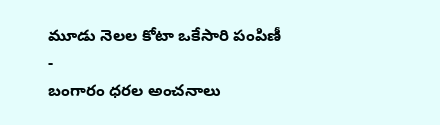మూడు నెలల కోటా ఒకేసారి పంపిణీ -
బంగారం ధరల అంచనాలు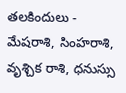తలకిందులు -
మేషరాశి, సింహరాశి, వృశ్చిక రాశి, ధనుస్సు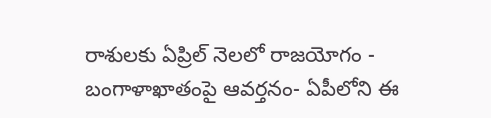రాశులకు ఏప్రిల్ నెలలో రాజయోగం -
బంగాళాఖాతంపై ఆవర్తనం- ఏపీలోని ఈ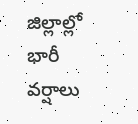జిల్లాల్లో భారీ వర్షాలు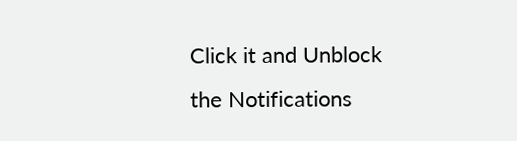Click it and Unblock the Notifications